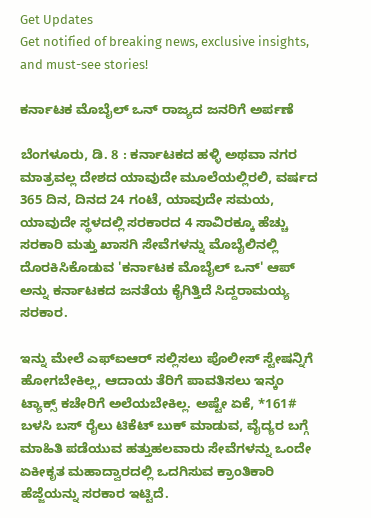Get Updates
Get notified of breaking news, exclusive insights, and must-see stories!

ಕರ್ನಾಟಕ ಮೊಬೈಲ್ ಒನ್ ರಾಜ್ಯದ ಜನರಿಗೆ ಅರ್ಪಣೆ

ಬೆಂಗಳೂರು, ಡಿ. 8 : ಕರ್ನಾಟಕದ ಹಳ್ಳಿ ಅಥವಾ ನಗರ ಮಾತ್ರವಲ್ಲ ದೇಶದ ಯಾವುದೇ ಮೂಲೆಯಲ್ಲಿರಲಿ, ವರ್ಷದ 365 ದಿನ, ದಿನದ 24 ಗಂಟೆ, ಯಾವುದೇ ಸಮಯ, ಯಾವುದೇ ಸ್ಥಳದಲ್ಲಿ ಸರಕಾರದ 4 ಸಾವಿರಕ್ಕೂ ಹೆಚ್ಚು ಸರಕಾರಿ ಮತ್ತು ಖಾಸಗಿ ಸೇವೆಗಳನ್ನು ಮೊಬೈಲಿನಲ್ಲಿ ದೊರಕಿಸಿಕೊಡುವ 'ಕರ್ನಾಟಕ ಮೊಬೈಲ್ ಒನ್' ಆಪ್ ಅನ್ನು ಕರ್ನಾಟಕದ ಜನತೆಯ ಕೈಗಿತ್ತಿದೆ ಸಿದ್ದರಾಮಯ್ಯ ಸರಕಾರ.

ಇನ್ನು ಮೇಲೆ ಎಫ್ಐಆರ್ ಸಲ್ಲಿಸಲು ಪೊಲೀಸ್ ಸ್ಟೇಷನ್ನಿಗೆ ಹೋಗಬೇಕಿಲ್ಲ, ಆದಾಯ ತೆರಿಗೆ ಪಾವತಿಸಲು ಇನ್ಕಂ ಟ್ಯಾಕ್ಸ್ ಕಚೇರಿಗೆ ಅಲೆಯಬೇಕಿಲ್ಲ. ಅಷ್ಟೇ ಏಕೆ, *161# ಬಳಸಿ ಬಸ್ ರೈಲು ಟಿಕೆಟ್ ಬುಕ್ ಮಾಡುವ, ವೈದ್ಯರ ಬಗ್ಗೆ ಮಾಹಿತಿ ಪಡೆಯುವ ಹತ್ತುಹಲವಾರು ಸೇವೆಗಳನ್ನು ಒಂದೇ ಏಕೀಕೃತ ಮಹಾದ್ವಾರದಲ್ಲಿ ಒದಗಿಸುವ ಕ್ರಾಂತಿಕಾರಿ ಹೆಜ್ಜೆಯನ್ನು ಸರಕಾರ ಇಟ್ಟಿದೆ.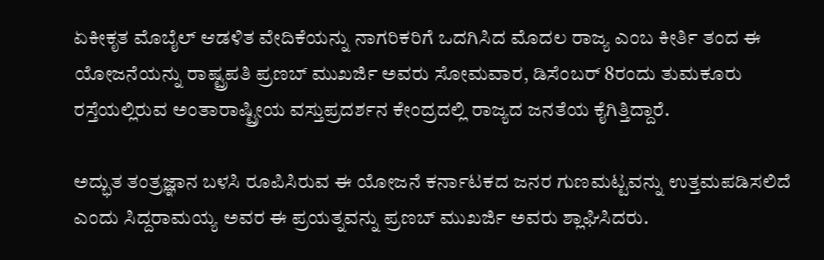ಏಕೀಕೃತ ಮೊಬೈಲ್ ಆಡಳಿತ ವೇದಿಕೆಯನ್ನು ನಾಗರಿಕರಿಗೆ ಒದಗಿಸಿದ ಮೊದಲ ರಾಜ್ಯ ಎಂಬ ಕೀರ್ತಿ ತಂದ ಈ ಯೋಜನೆಯನ್ನು ರಾಷ್ಟ್ರಪತಿ ಪ್ರಣಬ್ ಮುಖರ್ಜಿ ಅವರು ಸೋಮವಾರ, ಡಿಸೆಂಬರ್ 8ರಂದು ತುಮಕೂರು ರಸ್ತೆಯಲ್ಲಿರುವ ಅಂತಾರಾಷ್ಟ್ರೀಯ ವಸ್ತುಪ್ರದರ್ಶನ ಕೇಂದ್ರದಲ್ಲಿ ರಾಜ್ಯದ ಜನತೆಯ ಕೈಗಿತ್ತಿದ್ದಾರೆ.

ಅದ್ಭುತ ತಂತ್ರಜ್ಞಾನ ಬಳಸಿ ರೂಪಿಸಿರುವ ಈ ಯೋಜನೆ ಕರ್ನಾಟಕದ ಜನರ ಗುಣಮಟ್ಟವನ್ನು ಉತ್ತಮಪಡಿಸಲಿದೆ ಎಂದು ಸಿದ್ದರಾಮಯ್ಯ ಅವರ ಈ ಪ್ರಯತ್ನವನ್ನು ಪ್ರಣಬ್ ಮುಖರ್ಜಿ ಅವರು ಶ್ಲಾಘಿಸಿದರು.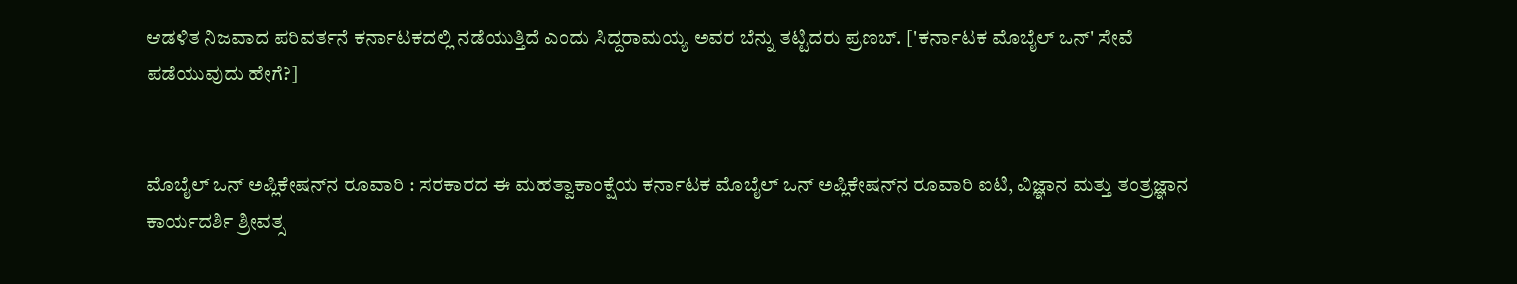ಆಡಳಿತ ನಿಜವಾದ ಪರಿವರ್ತನೆ ಕರ್ನಾಟಕದಲ್ಲಿ ನಡೆಯುತ್ತಿದೆ ಎಂದು ಸಿದ್ದರಾಮಯ್ಯ ಅವರ ಬೆನ್ನು ತಟ್ಟಿದರು ಪ್ರಣಬ್. ['ಕರ್ನಾಟಕ ಮೊಬೈಲ್ ಒನ್' ಸೇವೆ ಪಡೆಯುವುದು ಹೇಗೆ?]


ಮೊಬೈಲ್ ಒನ್ ಅಪ್ಲಿಕೇಷನ್‌ನ ರೂವಾರಿ : ಸರಕಾರದ ಈ ಮಹತ್ವಾಕಾಂಕ್ಷೆಯ ಕರ್ನಾಟಕ ಮೊಬೈಲ್ ಒನ್ ಅಪ್ಲಿಕೇಷನ್‌ನ ರೂವಾರಿ ಐಟಿ, ವಿಜ್ಞಾನ ಮತ್ತು ತಂತ್ರಜ್ಞಾನ ಕಾರ್ಯದರ್ಶಿ ಶ್ರೀವತ್ಸ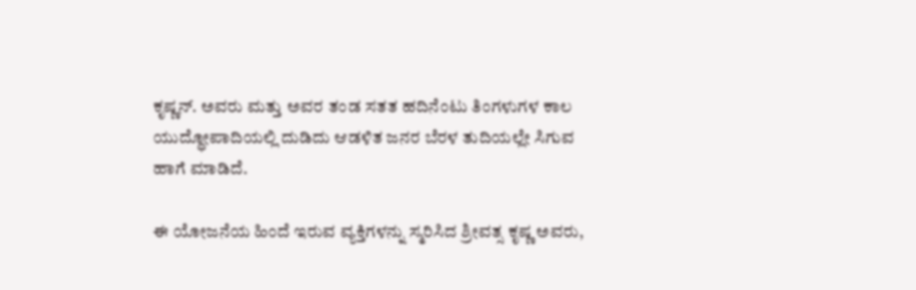ಕೃಷ್ಣನ್. ಅವರು ಮತ್ತು ಅವರ ತಂಡ ಸತತ ಹದಿನೆಂಟು ತಿಂಗಳುಗಳ ಕಾಲ ಯುದ್ಧೋಪಾದಿಯಲ್ಲಿ ದುಡಿದು ಆಡಳಿತ ಜನರ ಬೆರಳ ತುದಿಯಲ್ಲೇ ಸಿಗುವ ಹಾಗೆ ಮಾಡಿದೆ.

ಈ ಯೋಜನೆಯ ಹಿಂದೆ ಇರುವ ವ್ಯಕ್ತಿಗಳನ್ನು ಸ್ಮರಿಸಿದ ಶ್ರೀವತ್ಸ ಕೃಷ್ಣ ಅವರು,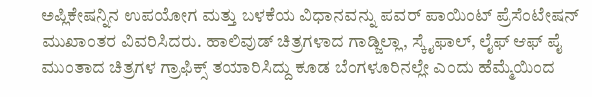ಅಪ್ಲಿಕೇಷನ್ನಿನ ಉಪಯೋಗ ಮತ್ತು ಬಳಕೆಯ ವಿಧಾನವನ್ನು ಪವರ್ ಪಾಯಿಂಟ್ ಪ್ರೆಸೆಂಟೇಷನ್ ಮುಖಾಂತರ ವಿವರಿಸಿದರು. ಹಾಲಿವುಡ್ ಚಿತ್ರಗಳಾದ ಗಾಡ್ಜಿಲ್ಲಾ, ಸ್ಕೈಫಾಲ್, ಲೈಫ್ ಆಫ್ ಪೈ ಮುಂತಾದ ಚಿತ್ರಗಳ ಗ್ರಾಫಿಕ್ಸ್ ತಯಾರಿಸಿದ್ದು ಕೂಡ ಬೆಂಗಳೂರಿನಲ್ಲೇ ಎಂದು ಹೆಮ್ಮೆಯಿಂದ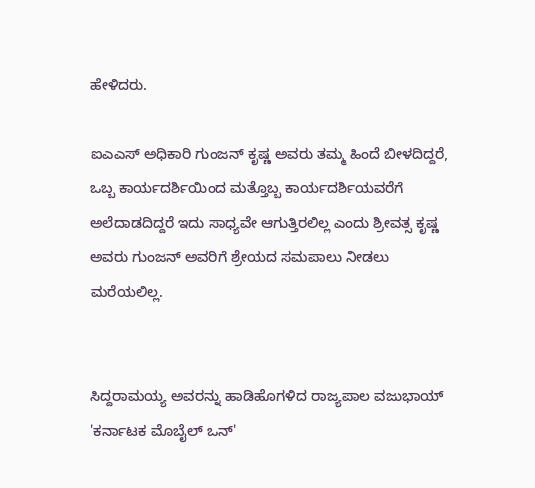ಹೇಳಿದರು.

ಐಎಎಸ್ ಅಧಿಕಾರಿ ಗುಂಜನ್ ಕೃಷ್ಣ ಅವರು ತಮ್ಮ ಹಿಂದೆ ಬೀಳದಿದ್ದರೆ, ಒಬ್ಬ ಕಾರ್ಯದರ್ಶಿಯಿಂದ ಮತ್ತೊಬ್ಬ ಕಾರ್ಯದರ್ಶಿಯವರೆಗೆ ಅಲೆದಾಡದಿದ್ದರೆ ಇದು ಸಾಧ್ಯವೇ ಆಗುತ್ತಿರಲಿಲ್ಲ ಎಂದು ಶ್ರೀವತ್ಸ ಕೃಷ್ಣ ಅವರು ಗುಂಜನ್ ಅವರಿಗೆ ಶ್ರೇಯದ ಸಮಪಾಲು ನೀಡಲು ಮರೆಯಲಿಲ್ಲ.


ಸಿದ್ದರಾಮಯ್ಯ ಅವರನ್ನು ಹಾಡಿಹೊಗಳಿದ ರಾಜ್ಯಪಾಲ ವಜುಭಾಯ್ 'ಕರ್ನಾಟಕ ಮೊಬೈಲ್ ಒನ್'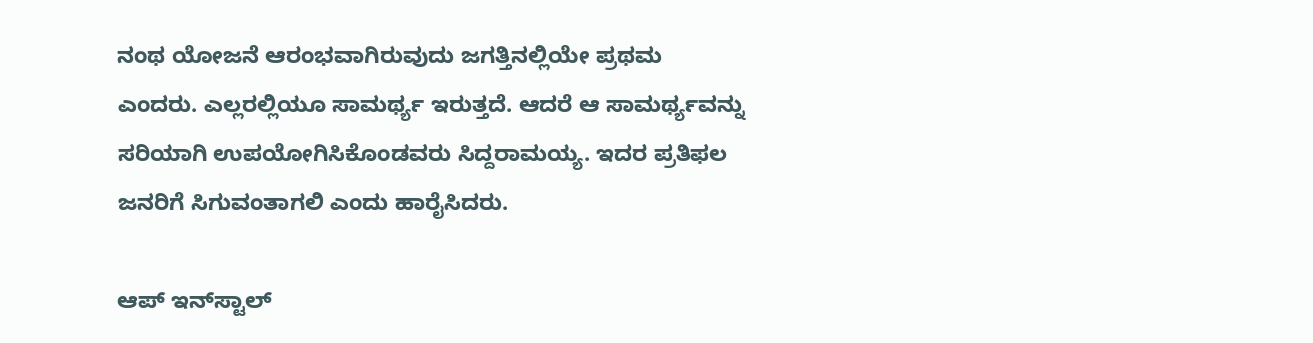ನಂಥ ಯೋಜನೆ ಆರಂಭವಾಗಿರುವುದು ಜಗತ್ತಿನಲ್ಲಿಯೇ ಪ್ರಥಮ ಎಂದರು. ಎಲ್ಲರಲ್ಲಿಯೂ ಸಾಮರ್ಥ್ಯ ಇರುತ್ತದೆ. ಆದರೆ ಆ ಸಾಮರ್ಥ್ಯವನ್ನು ಸರಿಯಾಗಿ ಉಪಯೋಗಿಸಿಕೊಂಡವರು ಸಿದ್ದರಾಮಯ್ಯ. ಇದರ ಪ್ರತಿಫಲ ಜನರಿಗೆ ಸಿಗುವಂತಾಗಲಿ ಎಂದು ಹಾರೈಸಿದರು.

ಆಪ್ ಇನ್‌ಸ್ಟಾಲ್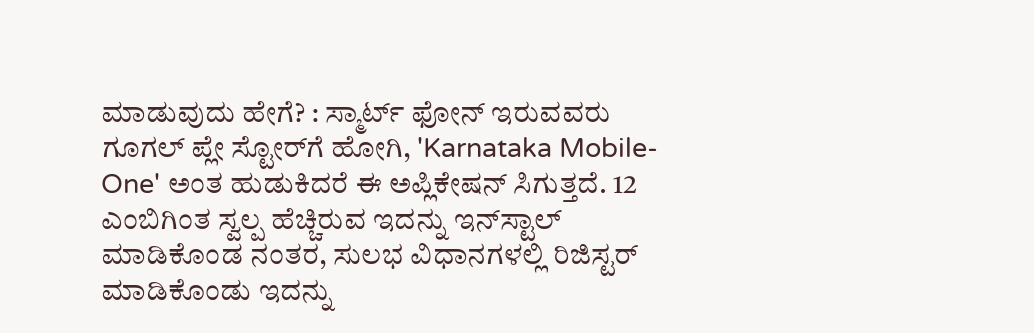ಮಾಡುವುದು ಹೇಗೆ? : ಸ್ಮಾರ್ಟ್ ಫೋನ್ ಇರುವವರು ಗೂಗಲ್ ಪ್ಲೇ ಸ್ಟೋರ್‌ಗೆ ಹೋಗಿ, 'Karnataka Mobile-One' ಅಂತ ಹುಡುಕಿದರೆ ಈ ಅಪ್ಲಿಕೇಷನ್ ಸಿಗುತ್ತದೆ. 12 ಎಂಬಿಗಿಂತ ಸ್ವಲ್ಪ ಹೆಚ್ಚಿರುವ ಇದನ್ನು ಇನ್‌ಸ್ಟಾಲ್ ಮಾಡಿಕೊಂಡ ನಂತರ, ಸುಲಭ ವಿಧಾನಗಳಲ್ಲಿ ರಿಜಿಸ್ಟರ್ ಮಾಡಿಕೊಂಡು ಇದನ್ನು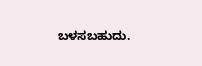ಬಳಸಬಹುದು.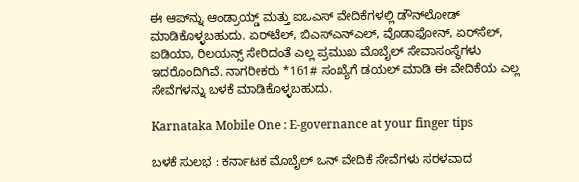ಈ ಆಪ್‌ನ್ನು ಆಂಡ್ರಾಯ್ಡ್ ಮತ್ತು ಐಒಎಸ್ ವೇದಿಕೆಗಳಲ್ಲಿ ಡೌನ್‌ಲೋಡ್ ಮಾಡಿಕೊಳ್ಳಬಹುದು. ಏರ್‌ಟೆಲ್, ಬಿಎಸ್‌ಎನ್‌ಎಲ್, ವೊಡಾಫೋನ್, ಏರ್‌ಸೆಲ್, ಐಡಿಯಾ, ರಿಲಯನ್ಸ್ ಸೇರಿದಂತೆ ಎಲ್ಲ ಪ್ರಮುಖ ಮೊಬೈಲ್ ಸೇವಾಸಂಸ್ಥೆಗಳು ಇದರೊಂದಿಗಿವೆ. ನಾಗರೀಕರು *161# ಸಂಖ್ಯೆಗೆ ಡಯಲ್ ಮಾಡಿ ಈ ವೇದಿಕೆಯ ಎಲ್ಲ ಸೇವೆಗಳನ್ನು ಬಳಕೆ ಮಾಡಿಕೊಳ್ಳಬಹುದು.

Karnataka Mobile One : E-governance at your finger tips

ಬಳಕೆ ಸುಲಭ : ಕರ್ನಾಟಕ ಮೊಬೈಲ್ ಒನ್ ವೇದಿಕೆ ಸೇವೆಗಳು ಸರಳವಾದ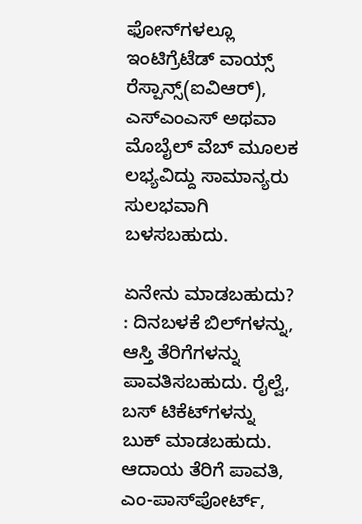ಫೋನ್‌ಗಳಲ್ಲೂ ಇಂಟಿಗ್ರೆಟೆಡ್ ವಾಯ್ಸ್ ರೆಸ್ಪಾನ್ಸ್(ಐವಿಆರ್), ಎಸ್‌ಎಂಎಸ್ ಅಥವಾ ಮೊಬೈಲ್ ವೆಬ್ ಮೂಲಕ ಲಭ್ಯವಿದ್ದು ಸಾಮಾನ್ಯರು ಸುಲಭವಾಗಿ ಬಳಸಬಹುದು.

ಏನೇನು ಮಾಡಬಹುದು? : ದಿನಬಳಕೆ ಬಿಲ್‌ಗಳನ್ನು, ಆಸ್ತಿ ತೆರಿಗೆಗಳನ್ನು ಪಾವತಿಸಬಹುದು. ರೈಲ್ವೆ, ಬಸ್ ಟಿಕೆಟ್‌ಗಳನ್ನು ಬುಕ್ ಮಾಡಬಹುದು. ಆದಾಯ ತೆರಿಗೆ ಪಾವತಿ, ಎಂ-ಪಾಸ್‌ಪೋರ್ಟ್,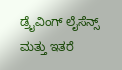ಡ್ರೈವಿಂಗ್ ಲೈಸೆನ್ಸ್ ಮತ್ತು ಇತರೆ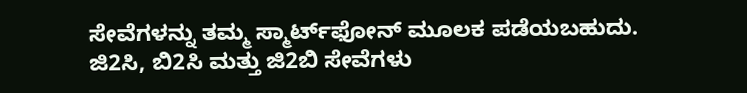ಸೇವೆಗಳನ್ನು ತಮ್ಮ ಸ್ಮಾರ್ಟ್‌ಫೋನ್ ಮೂಲಕ ಪಡೆಯಬಹುದು. ಜಿ2ಸಿ, ಬಿ2ಸಿ ಮತ್ತು ಜಿ2ಬಿ ಸೇವೆಗಳು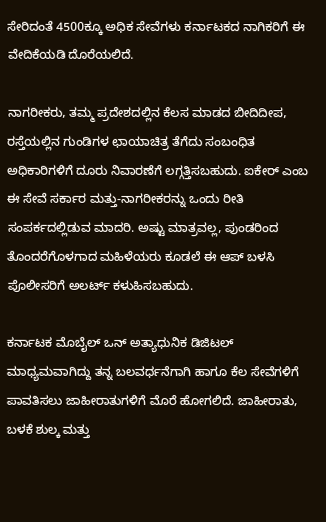ಸೇರಿದಂತೆ 4500ಕ್ಕೂ ಅಧಿಕ ಸೇವೆಗಳು ಕರ್ನಾಟಕದ ನಾಗಿಕರಿಗೆ ಈ ವೇದಿಕೆಯಡಿ ದೊರೆಯಲಿದೆ.

ನಾಗರೀಕರು, ತಮ್ಮ ಪ್ರದೇಶದಲ್ಲಿನ ಕೆಲಸ ಮಾಡದ ಬೀದಿದೀಪ, ರಸ್ತೆಯಲ್ಲಿನ ಗುಂಡಿಗಳ ಛಾಯಾಚಿತ್ರ ತೆಗೆದು ಸಂಬಂಧಿತ ಅಧಿಕಾರಿಗಳಿಗೆ ದೂರು ನಿವಾರಣೆಗೆ ಲಗ್ಗತ್ತಿಸಬಹುದು. ಐಕೇರ್ ಎಂಬ ಈ ಸೇವೆ ಸರ್ಕಾರ ಮತ್ತು-ನಾಗರೀಕರನ್ನು ಒಂದು ರೀತಿ ಸಂಪರ್ಕದಲ್ಲಿಡುವ ಮಾದರಿ. ಅಷ್ಟು ಮಾತ್ರವಲ್ಲ, ಪುಂಡರಿಂದ ತೊಂದರೆಗೊಳಗಾದ ಮಹಿಳೆಯರು ಕೂಡಲೆ ಈ ಆಪ್ ಬಳಸಿ ಪೊಲೀಸರಿಗೆ ಅಲರ್ಟ್ ಕಳುಹಿಸಬಹುದು.

ಕರ್ನಾಟಕ ಮೊಬೈಲ್ ಒನ್ ಅತ್ಯಾಧುನಿಕ ಡಿಜಿಟಲ್ ಮಾಧ್ಯಮವಾಗಿದ್ದು ತನ್ನ ಬಲವರ್ಧನೆಗಾಗಿ ಹಾಗೂ ಕೆಲ ಸೇವೆಗಳಿಗೆ ಪಾವತಿಸಲು ಜಾಹೀರಾತುಗಳಿಗೆ ಮೊರೆ ಹೋಗಲಿದೆ. ಜಾಹೀರಾತು, ಬಳಕೆ ಶುಲ್ಕ ಮತ್ತು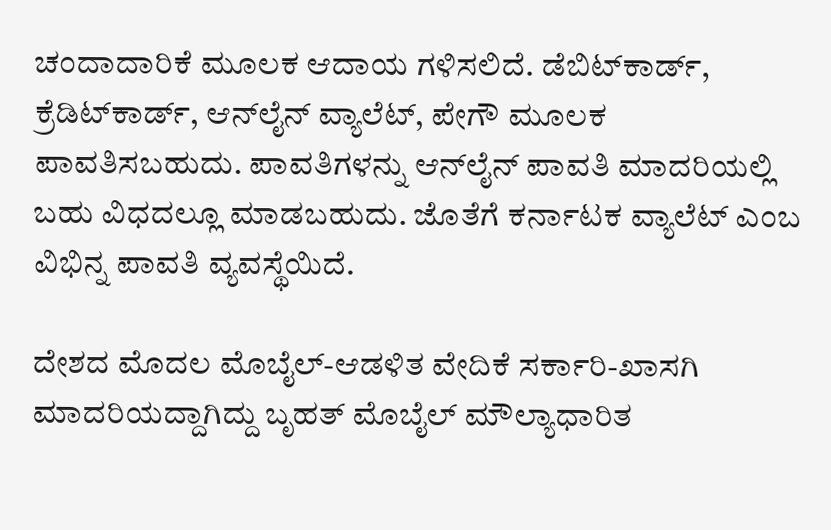ಚಂದಾದಾರಿಕೆ ಮೂಲಕ ಆದಾಯ ಗಳಿಸಲಿದೆ. ಡೆಬಿಟ್‌ಕಾರ್ಡ್, ಕ್ರೆಡಿಟ್‌ಕಾರ್ಡ್, ಆನ್‌ಲೈನ್ ವ್ಯಾಲೆಟ್, ಪೇಗೌ ಮೂಲಕ ಪಾವತಿಸಬಹುದು. ಪಾವತಿಗಳನ್ನು ಆನ್‌ಲೈನ್ ಪಾವತಿ ಮಾದರಿಯಲ್ಲಿ ಬಹು ವಿಧದಲ್ಲೂ ಮಾಡಬಹುದು. ಜೊತೆಗೆ ಕರ್ನಾಟಕ ವ್ಯಾಲೆಟ್ ಎಂಬ ವಿಭಿನ್ನ ಪಾವತಿ ವ್ಯವಸ್ಥೆಯಿದೆ.

ದೇಶದ ಮೊದಲ ಮೊಬೈಲ್-ಆಡಳಿತ ವೇದಿಕೆ ಸರ್ಕಾರಿ-ಖಾಸಗಿ ಮಾದರಿಯದ್ದಾಗಿದ್ದು ಬೃಹತ್ ಮೊಬೈಲ್ ಮೌಲ್ಯಾಧಾರಿತ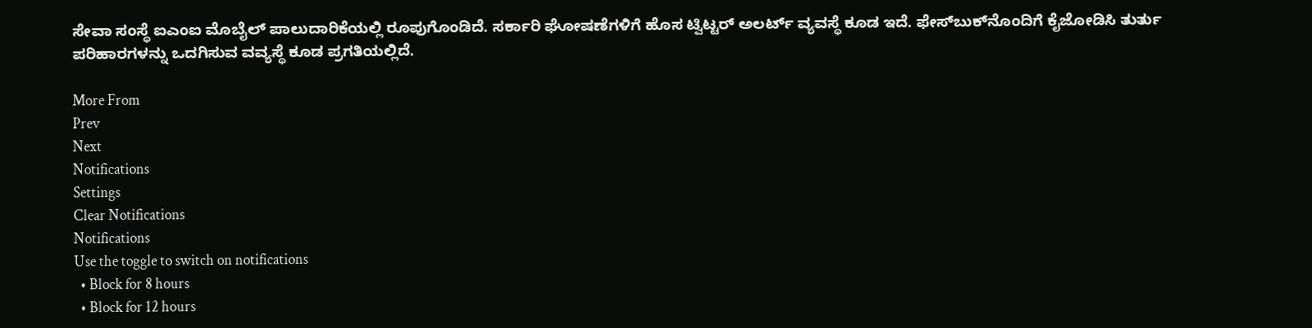ಸೇವಾ ಸಂಸ್ಥೆ ಐಎಂಐ ಮೊಬೈಲ್ ಪಾಲುದಾರಿಕೆಯಲ್ಲಿ ರೂಪುಗೊಂಡಿದೆ. ಸರ್ಕಾರಿ ಘೋಷಣೆಗಳಿಗೆ ಹೊಸ ಟ್ವಿಟ್ಟರ್ ಅಲರ್ಟ್ ವ್ಯವಸ್ಥೆ ಕೂಡ ಇದೆ. ಫೇಸ್‌ಬುಕ್‌ನೊಂದಿಗೆ ಕೈಜೋಡಿಸಿ ತುರ್ತು ಪರಿಹಾರಗಳನ್ನು ಒದಗಿಸುವ ವವ್ಯಸ್ಥೆ ಕೂಡ ಪ್ರಗತಿಯಲ್ಲಿದೆ.

More From
Prev
Next
Notifications
Settings
Clear Notifications
Notifications
Use the toggle to switch on notifications
  • Block for 8 hours
  • Block for 12 hours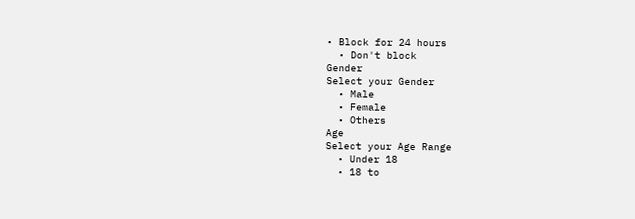• Block for 24 hours
  • Don't block
Gender
Select your Gender
  • Male
  • Female
  • Others
Age
Select your Age Range
  • Under 18
  • 18 to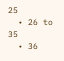25
  • 26 to 35
  • 36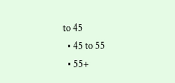to 45
  • 45 to 55
  • 55+